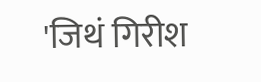'जिथं गिरीश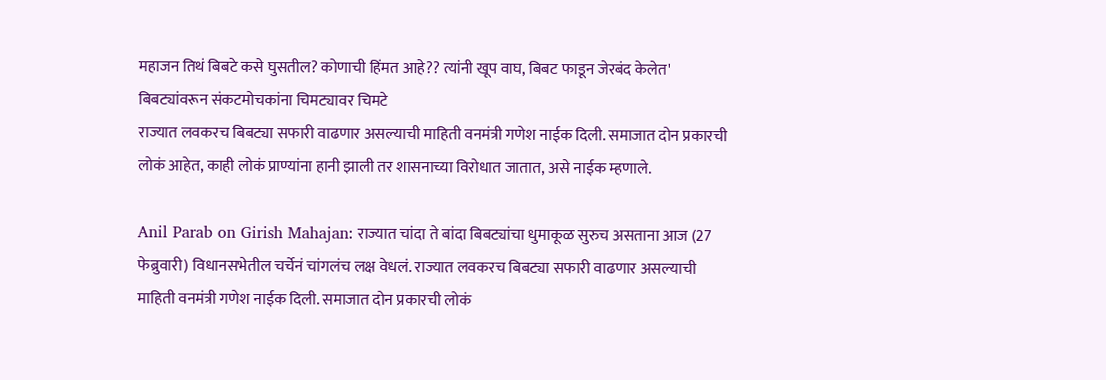महाजन तिथं बिबटे कसे घुसतील? कोणाची हिंमत आहे?? त्यांनी खूप वाघ, बिबट फाडून जेरबंद केलेत' बिबट्यांवरून संकटमोचकांना चिमट्यावर चिमटे
राज्यात लवकरच बिबट्या सफारी वाढणार असल्याची माहिती वनमंत्री गणेश नाईक दिली. समाजात दोन प्रकारची लोकं आहेत, काही लोकं प्राण्यांना हानी झाली तर शासनाच्या विरोधात जातात, असे नाईक म्हणाले.

Anil Parab on Girish Mahajan: राज्यात चांदा ते बांदा बिबट्यांचा धुमाकूळ सुरुच असताना आज (27 फेब्रुवारी) विधानसभेतील चर्चेनं चांगलंच लक्ष वेधलं. राज्यात लवकरच बिबट्या सफारी वाढणार असल्याची माहिती वनमंत्री गणेश नाईक दिली. समाजात दोन प्रकारची लोकं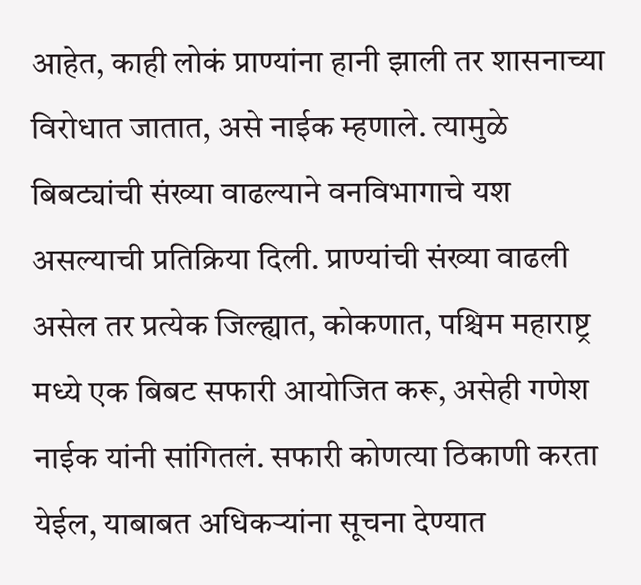आहेत, काही लोकं प्राण्यांना हानी झाली तर शासनाच्या विरोधात जातात, असे नाईक म्हणाले. त्यामुळे बिबट्यांची संख्या वाढल्याने वनविभागाचे यश असल्याची प्रतिक्रिया दिली. प्राण्यांची संख्या वाढली असेल तर प्रत्येक जिल्ह्यात, कोकणात, पश्चिम महाराष्ट्र मध्ये एक बिबट सफारी आयोजित करू, असेही गणेश नाईक यांनी सांगितलं. सफारी कोणत्या ठिकाणी करता येईल, याबाबत अधिकऱ्यांना सूचना देण्यात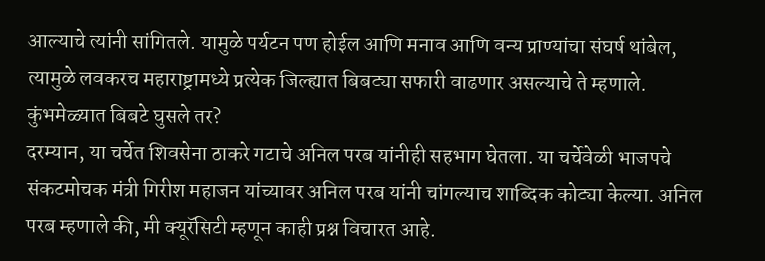आल्याचे त्यांनी सांगितले. यामुळे पर्यटन पण होईल आणि मनाव आणि वन्य प्राण्यांचा संघर्ष थांबेल, त्यामुळे लवकरच महाराष्ट्रामध्ये प्रत्येक जिल्ह्यात बिबट्या सफारी वाढणार असल्याचे ते म्हणाले.
कुंभमेळ्यात बिबटे घुसले तर?
दरम्यान, या चर्चेत शिवसेना ठाकरे गटाचे अनिल परब यांनीही सहभाग घेतला. या चर्चेवेळी भाजपचे संकटमोचक मंत्री गिरीश महाजन यांच्यावर अनिल परब यांनी चांगल्याच शाब्दिक कोट्या केल्या. अनिल परब म्हणाले की, मी क्यूरॅसिटी म्हणून काही प्रश्न विचारत आहे.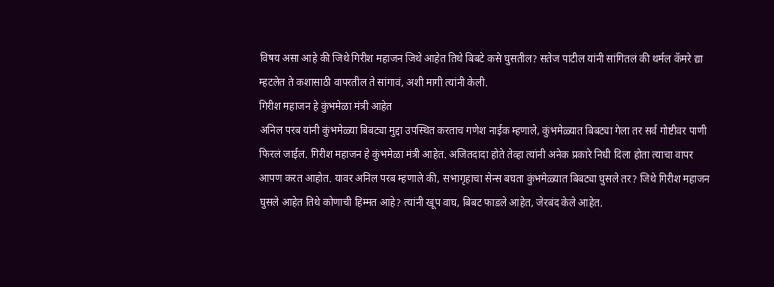विषय असा आहे की जिथे गिरीश महाजन जिथे आहेत तिथे बिबटे कसे घुसतील? सतेज पाटील यांनी सांगितलं की थर्मल कॅमरे द्या म्हटलेत ते कशासाठी वापरतील ते सांगावं, अशी मागी त्यांनी केली.
गिरीश महाजन हे कुंभमेळा मंत्री आहेत
अनिल परब यांनी कुंभमेळ्या बिबट्या मुद्दा उपस्थित करताच गणेश नाईक म्हणाले, कुंभमेळ्यात बिबट्या गेला तर सर्व गोष्टीवर पाणी फिरलं जाईल. गिरीश महाजन हे कुंभमेळा मंत्री आहेत. अजितदादा होते तेव्हा त्यांनी अनेक प्रकारे निधी दिला होता त्याचा वापर आपण करत आहोत. यावर अनिल परब म्हणाले की, सभागृहाचा सेन्स बघता कुंभमेळ्यात बिबट्या घुसले तर? जिथे गिरीश महाजन घुसले आहेत तिथे कोणाची हिम्मत आहे? त्यांनी खूप वाघ, बिबट फाडले आहेत, जेरबंद केले आहेत.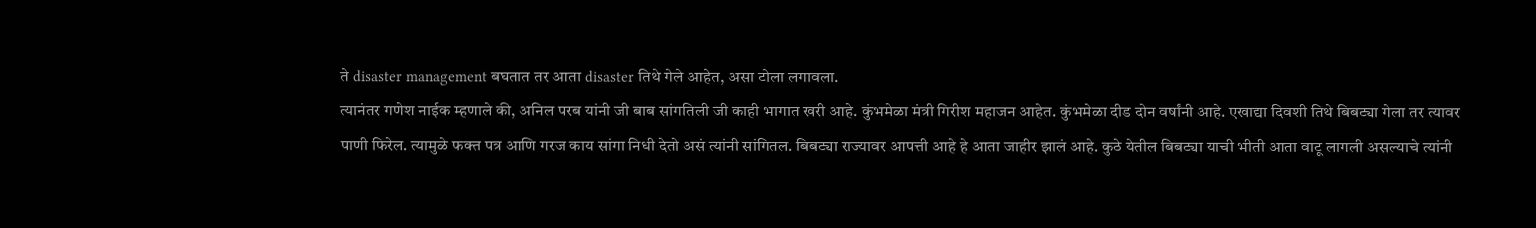ते disaster management बघतात तर आता disaster तिथे गेले आहेत, असा टोला लगावला.
त्यानंतर गणेश नाईक म्हणाले की, अनिल परब यांनी जी बाब सांगतिली जी काही भागात खरी आहे. कुंभमेळा मंत्री गिरीश महाजन आहेत. कुंभमेळा दीड दोन वर्षांनी आहे. एखाद्या दिवशी तिथे बिबट्या गेला तर त्यावर पाणी फिरेल. त्यामुळे फक्त पत्र आणि गरज काय सांगा निधी देतो असं त्यांनी सांगितल. बिबट्या राज्यावर आपत्ती आहे हे आता जाहीर झालं आहे. कुठे येतील बिबट्या याची भीती आता वाटू लागली असल्याचे त्यांनी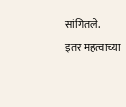सांगितले.
इतर महत्वाच्या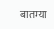बातम्या